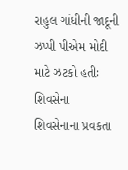રાહુલ ગાંધીની જાદૂની ઝપ્પી પીએમ મોદી માટે ઝટકો હતીઃ શિવસેના
શિવસેનાના પ્રવકતા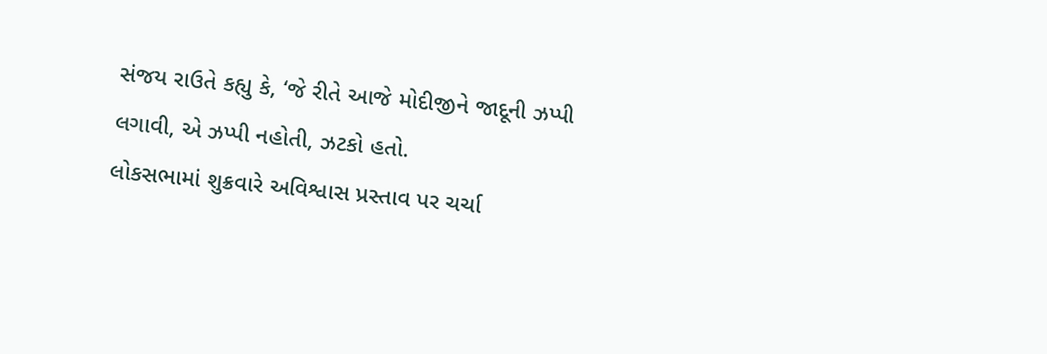સંજય રાઉતે કહ્યુ કે, ‘જે રીતે આજે મોદીજીને જાદૂની ઝપ્પી લગાવી, એ ઝપ્પી નહોતી, ઝટકો હતો.
લોકસભામાં શુક્રવારે અવિશ્વાસ પ્રસ્તાવ પર ચર્ચા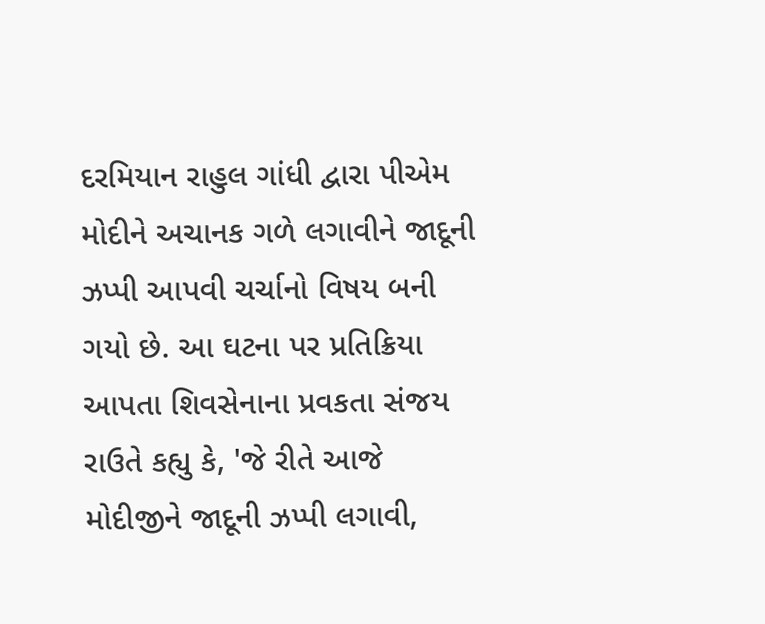દરમિયાન રાહુલ ગાંધી દ્વારા પીએમ મોદીને અચાનક ગળે લગાવીને જાદૂની ઝપ્પી આપવી ચર્ચાનો વિષય બની ગયો છે. આ ઘટના પર પ્રતિક્રિયા આપતા શિવસેનાના પ્રવકતા સંજય રાઉતે કહ્યુ કે, 'જે રીતે આજે મોદીજીને જાદૂની ઝપ્પી લગાવી,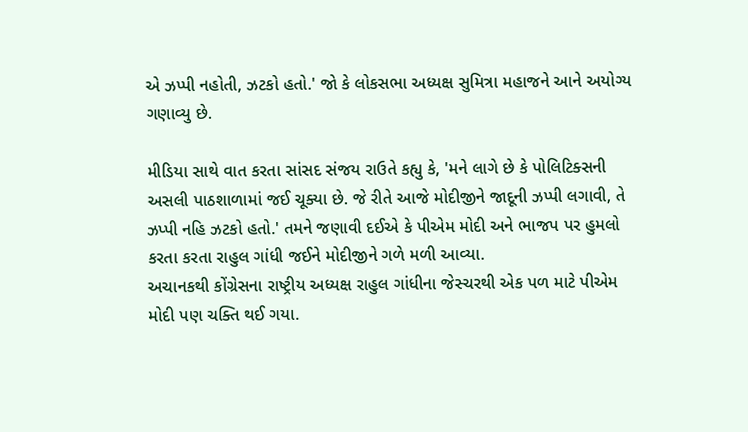એ ઝપ્પી નહોતી, ઝટકો હતો.' જો કે લોકસભા અધ્યક્ષ સુમિત્રા મહાજને આને અયોગ્ય ગણાવ્યુ છે.

મીડિયા સાથે વાત કરતા સાંસદ સંજય રાઉતે કહ્યુ કે, 'મને લાગે છે કે પોલિટિક્સની અસલી પાઠશાળામાં જઈ ચૂક્યા છે. જે રીતે આજે મોદીજીને જાદૂની ઝપ્પી લગાવી, તે ઝપ્પી નહિ ઝટકો હતો.' તમને જણાવી દઈએ કે પીએમ મોદી અને ભાજપ પર હુમલો કરતા કરતા રાહુલ ગાંધી જઈને મોદીજીને ગળે મળી આવ્યા.
અચાનકથી કોંગ્રેસના રાષ્ટ્રીય અધ્યક્ષ રાહુલ ગાંધીના જેસ્ચરથી એક પળ માટે પીએમ મોદી પણ ચક્તિ થઈ ગયા.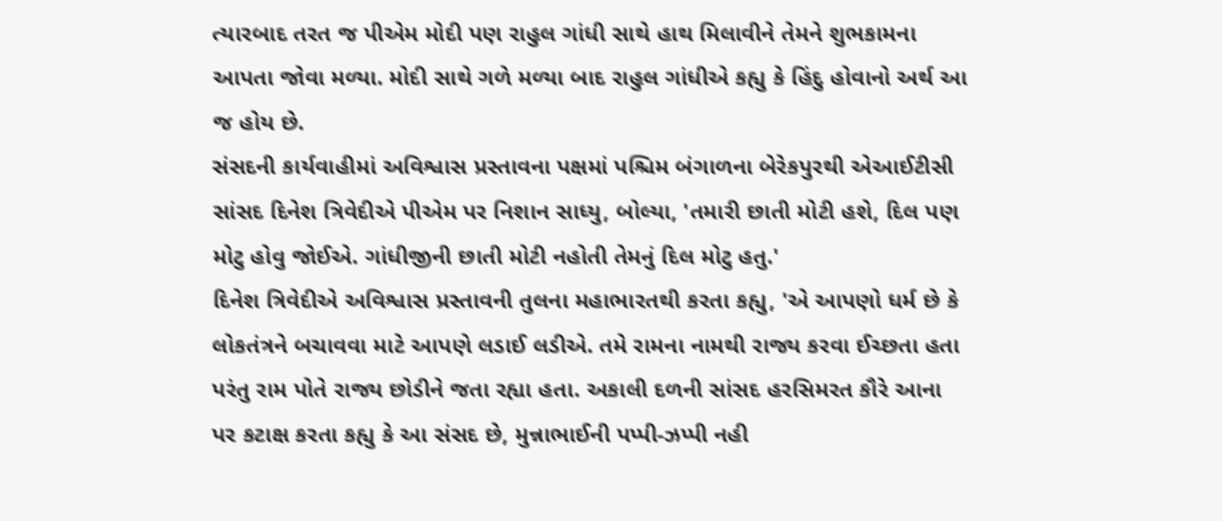ત્યારબાદ તરત જ પીએમ મોદી પણ રાહુલ ગાંધી સાથે હાથ મિલાવીને તેમને શુભકામના આપતા જોવા મળ્યા. મોદી સાથે ગળે મળ્યા બાદ રાહુલ ગાંધીએ કહ્યુ કે હિંદુ હોવાનો અર્થ આ જ હોય છે.
સંસદની કાર્યવાહીમાં અવિશ્વાસ પ્રસ્તાવના પક્ષમાં પશ્ચિમ બંગાળના બેરેકપુરથી એઆઈટીસી સાંસદ દિનેશ ત્રિવેદીએ પીએમ પર નિશાન સાધ્યુ, બોલ્યા, 'તમારી છાતી મોટી હશે, દિલ પણ મોટુ હોવુ જોઈએ. ગાંધીજીની છાતી મોટી નહોતી તેમનું દિલ મોટુ હતુ.'
દિનેશ ત્રિવેદીએ અવિશ્વાસ પ્રસ્તાવની તુલના મહાભારતથી કરતા કહ્યુ, 'એ આપણો ધર્મ છે કે લોકતંત્રને બચાવવા માટે આપણે લડાઈ લડીએ. તમે રામના નામથી રાજ્ય કરવા ઈચ્છતા હતા પરંતુ રામ પોતે રાજ્ય છોડીને જતા રહ્યા હતા. અકાલી દળની સાંસદ હરસિમરત કૌરે આના પર કટાક્ષ કરતા કહ્યુ કે આ સંસદ છે, મુન્નાભાઈની પપ્પી-ઝપ્પી નહી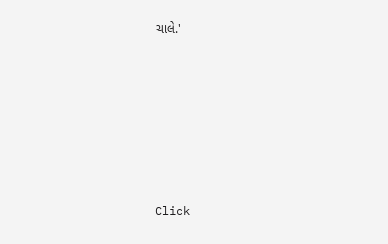ચાલે.'












Click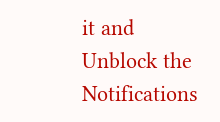it and Unblock the Notifications